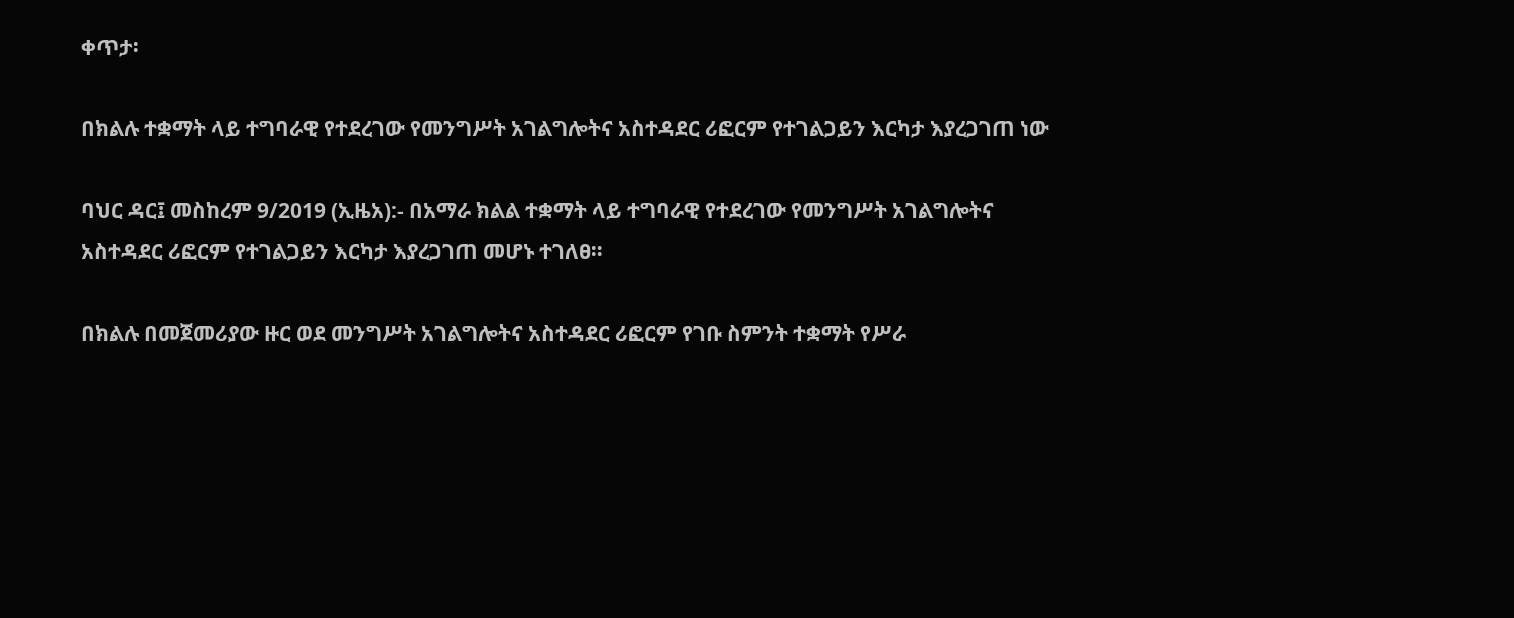ቀጥታ፡

በክልሉ ተቋማት ላይ ተግባራዊ የተደረገው የመንግሥት አገልግሎትና አስተዳደር ሪፎርም የተገልጋይን እርካታ እያረጋገጠ ነው

ባህር ዳር፤ መስከረም 9/2019 (ኢዜአ):- በአማራ ክልል ተቋማት ላይ ተግባራዊ የተደረገው የመንግሥት አገልግሎትና አስተዳደር ሪፎርም የተገልጋይን እርካታ እያረጋገጠ መሆኑ ተገለፀ።

በክልሉ በመጀመሪያው ዙር ወደ መንግሥት አገልግሎትና አስተዳደር ሪፎርም የገቡ ስምንት ተቋማት የሥራ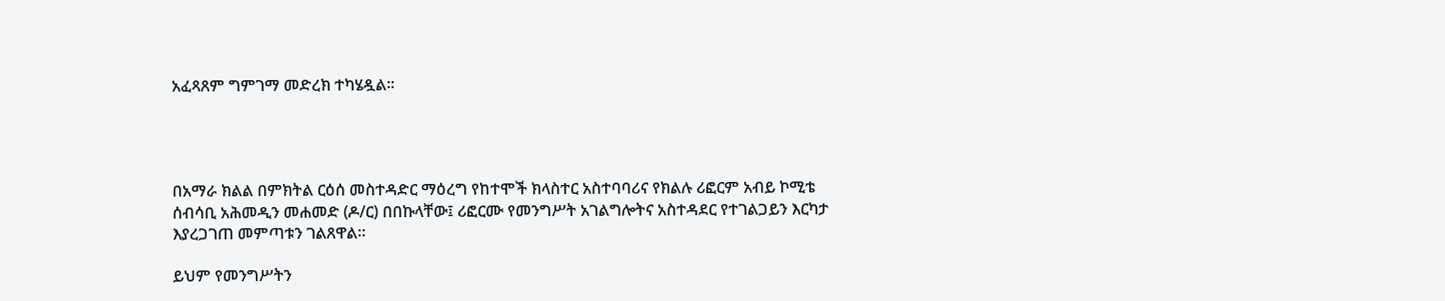አፈጻጸም ግምገማ መድረክ ተካሄዷል።




በአማራ ክልል በምክትል ርዕሰ መስተዳድር ማዕረግ የከተሞች ክላስተር አስተባባሪና የክልሉ ሪፎርም አብይ ኮሚቴ ሰብሳቢ አሕመዲን መሐመድ (ዶ/ር) በበኩላቸው፤ ሪፎርሙ የመንግሥት አገልግሎትና አስተዳደር የተገልጋይን እርካታ እያረጋገጠ መምጣቱን ገልጸዋል።

ይህም የመንግሥትን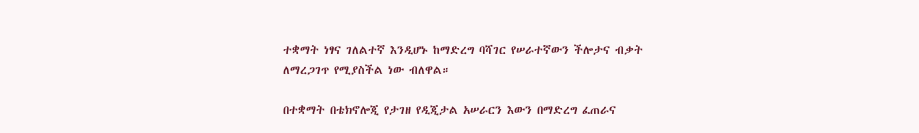ተቋማት ነፃና ገለልተኛ እንዲሆኑ ከማድረግ ባሻገር የሠራተኛውን ችሎታና ብቃት ለማረጋገጥ የሚያስችል ነው ብለዋል።

በተቋማት በቴክኖሎጂ የታገዘ የዲጂታል አሠራርን እውን በማድረግ ፈጠራና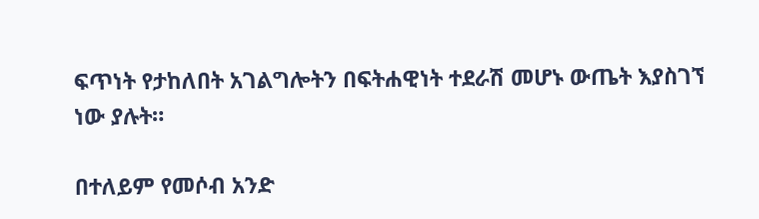ፍጥነት የታከለበት አገልግሎትን በፍትሐዊነት ተደራሽ መሆኑ ውጤት እያስገኘ ነው ያሉት።

በተለይም የመሶብ አንድ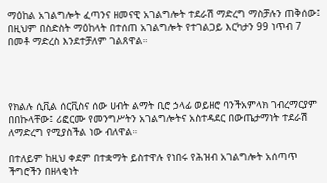ማዕከል አገልግሎት ፈጣንና ዘመናዊ አገልግሎት ተደራሽ ማድረግ ማስቻሉን ጠቅሰው፤ በዚህም በስድስት ማዕከላት በተሰጠ አገልግሎት የተገልጋይ እርካታን 99 ነጥብ 7 በመቶ ማድረስ እንደተቻለም ገልጸዋል።




የክልሉ ሲቪል ሰርቪስና ሰው ሀብት ልማት ቢሮ ኃላፊ ወይዘሮ ባንችአምላክ ገብረማርያም በበኩላቸው፤ ሪፎርሙ የመንግሥትን አገልግሎትና አስተዳደር በውጤታማነት ተደራሽ ለማድረግ የሚያስችል ነው ብለዋል።

በተለይም ከዚህ ቀደም በተቋማት ይስተዋሉ የነበሩ የሕዝብ አገልግሎት አሰጣጥ ችግሮችን በዘላቂነት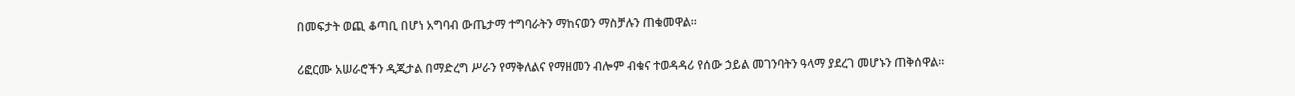በመፍታት ወጪ ቆጣቢ በሆነ አግባብ ውጤታማ ተግባራትን ማከናወን ማስቻሉን ጠቁመዋል።

ሪፎርሙ አሠራሮችን ዲጂታል በማድረግ ሥራን የማቅለልና የማዘመን ብሎም ብቁና ተወዳዳሪ የሰው ኃይል መገንባትን ዓላማ ያደረገ መሆኑን ጠቅሰዋል።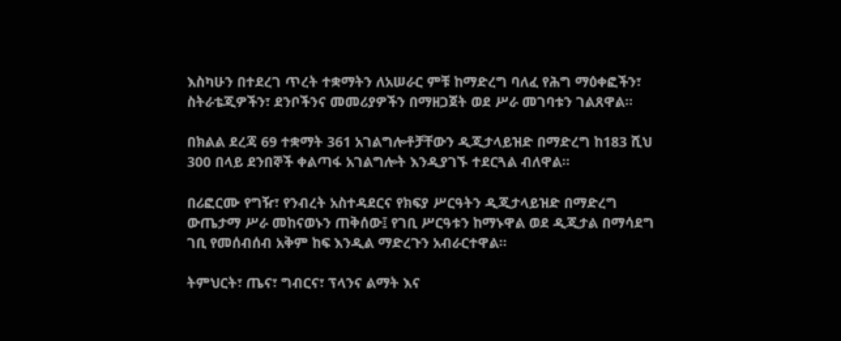እስካሁን በተደረገ ጥረት ተቋማትን ለአሠራር ምቹ ከማድረግ ባለፈ የሕግ ማዕቀፎችን፣ ስትራቴጂዎችን፣ ደንቦችንና መመሪያዎችን በማዘጋጀት ወደ ሥራ መገባቱን ገልጸዋል።

በክልል ደረጃ 69 ተቋማት 361 አገልግሎቶቻቸውን ዲጂታላይዝድ በማድረግ ከ183 ሺህ 300 በላይ ደንበኞች ቀልጣፋ አገልግሎት እንዲያገኙ ተደርጓል ብለዋል።

በሪፎርሙ የግዥ፣ የንብረት አስተዳደርና የክፍያ ሥርዓትን ዲጂታላይዝድ በማድረግ ውጤታማ ሥራ መከናወኑን ጠቅሰው፤ የገቢ ሥርዓቱን ከማኑዋል ወደ ዲጂታል በማሳደግ ገቢ የመሰብሰብ አቅም ከፍ እንዲል ማድረጉን አብራርተዋል።

ትምህርት፣ ጤና፣ ግብርና፣ ፕላንና ልማት እና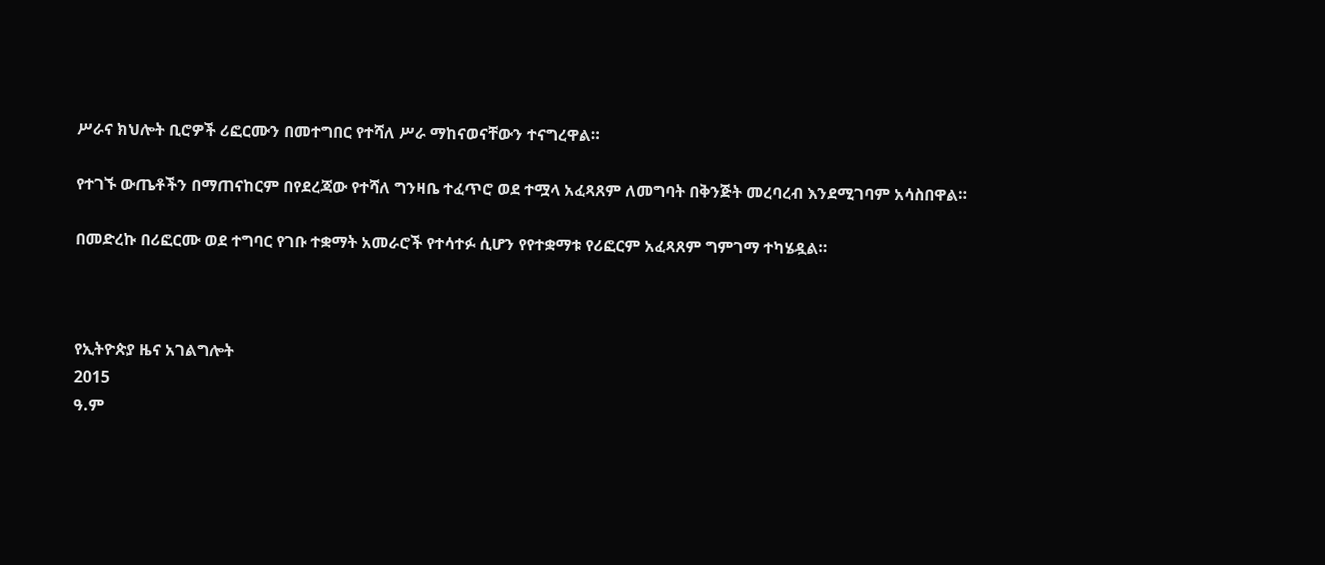ሥራና ክህሎት ቢሮዎች ሪፎርሙን በመተግበር የተሻለ ሥራ ማከናወናቸውን ተናግረዋል።

የተገኙ ውጤቶችን በማጠናከርም በየደረጃው የተሻለ ግንዛቤ ተፈጥሮ ወደ ተሟላ አፈጻጸም ለመግባት በቅንጅት መረባረብ እንደሚገባም አሳስበዋል።

በመድረኩ በሪፎርሙ ወደ ተግባር የገቡ ተቋማት አመራሮች የተሳተፉ ሲሆን የየተቋማቱ የሪፎርም አፈጻጸም ግምገማ ተካሄዷል።



የኢትዮጵያ ዜና አገልግሎት
2015
ዓ.ም